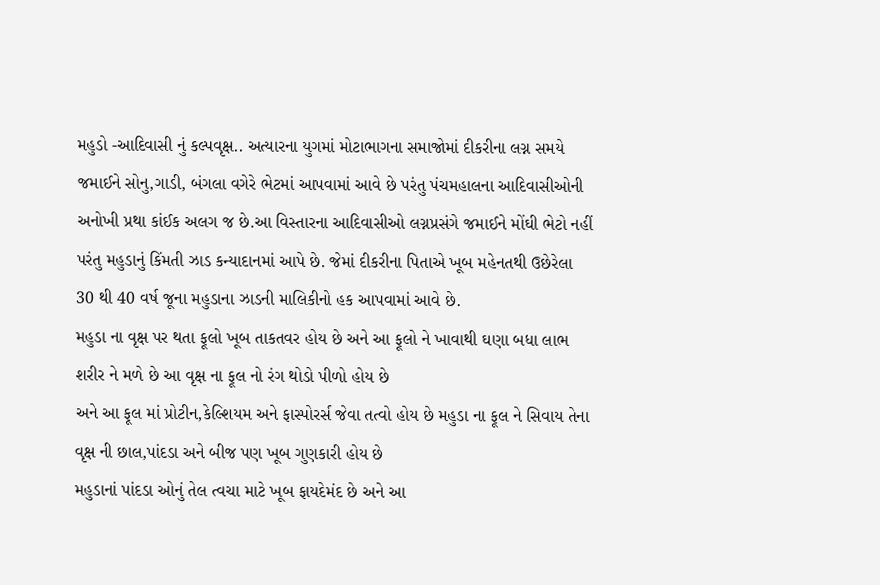મહુડો -આદિવાસી નું કલ્પવૃક્ષ.. અત્યારના યુગમાં મોટાભાગના સમાજોમાં દીકરીના લગ્ન સમયે જમાઈને સોનુ,ગાડી, બંગલા વગેરે ભેટમાં આપવામાં આવે છે પરંતુ પંચમહાલના આદિવાસીઓની અનોખી પ્રથા કાંઈક અલગ જ છે.આ વિસ્તારના આદિવાસીઓ લગ્નપ્રસંગે જમાઈને મોંઘી ભેટો નહીં પરંતુ મહુડાનું કિંમતી ઝાડ કન્યાદાનમાં આપે છે. જેમાં દીકરીના પિતાએ ખૂબ મહેનતથી ઉછેરેલા 30 થી 40 વર્ષ જૂના મહુડાના ઝાડની માલિકીનો હક આપવામાં આવે છે.
મહુડા ના વૃક્ષ પર થતા ફૂલો ખૂબ તાકતવર હોય છે અને આ ફૂલો ને ખાવાથી ઘણા બધા લાભ શરીર ને મળે છે આ વૃક્ષ ના ફૂલ નો રંગ થોડો પીળો હોય છે
અને આ ફૂલ માં પ્રોટીન,કેલ્શિયમ અને ફાસ્પોરર્સ જેવા તત્વો હોય છે મહુડા ના ફૂલ ને સિવાય તેના વૃક્ષ ની છાલ,પાંદડા અને બીજ પણ ખૂબ ગુણકારી હોય છે
મહુડાનાં પાંદડા ઓનું તેલ ત્વચા માટે ખૂબ ફાયદેમંદ છે અને આ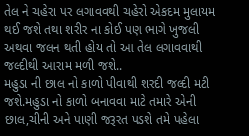તેલ ને ચહેરા પર લગાવવથી ચહેરો એકદમ મુલાયમ થઈ જશે તથા શરીર ના કોઈ પણ ભાગે ખુજલી અથવા જલન થતી હોય તો આ તેલ લગાવવાથી જલ્દીથી આરામ મળી જશે..
મહુડા ની છાલ નો કાળો પીવાથી શરદી જલ્દી મટી જશે.મહુડા નો કાળો બનાવવા માટે તમારે એની છાલ,ચીની અને પાણી જરૂરત પડશે તમે પહેલા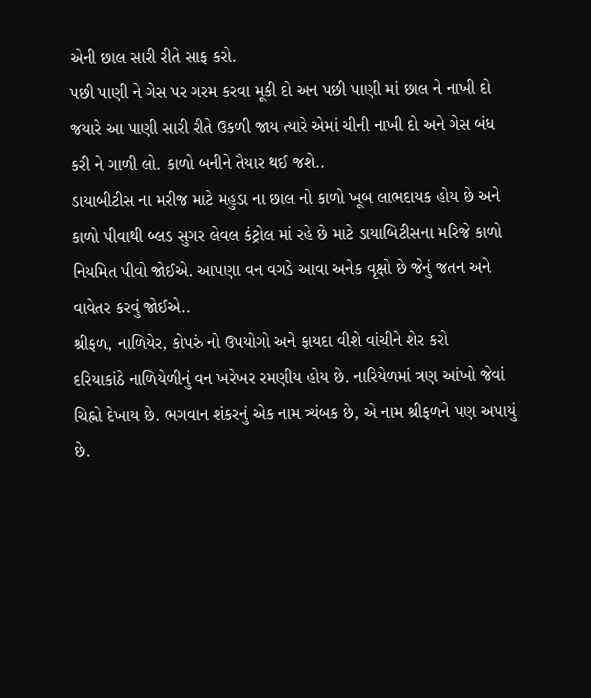એની છાલ સારી રીતે સાફ કરો.
પછી પાણી ને ગેસ પર ગરમ કરવા મૂકી દો અન પછી પાણી માં છાલ ને નાખી દો જયારે આ પાણી સારી રીતે ઉકળી જાય ત્યારે એમાં ચીની નાખી દો અને ગેસ બંધ કરી ને ગાળી લો. કાળો બનીને તૈયાર થઈ જશે..
ડાયાબીટીસ ના મરીજ માટે મહુડા ના છાલ નો કાળો ખૂબ લાભદાયક હોય છે અને કાળો પીવાથી બ્લડ સુગર લેવલ કંટ્રોલ માં રહે છે માટે ડાયાબિટીસના મરિજે કાળો નિયમિત પીવો જોઈએ. આપણા વન વગડે આવા અનેક વૃક્ષો છે જેનું જતન અને વાવેતર કરવું જોઈએ..
શ્રીફળ, નાળિયેર, કોપરું નો ઉપયોગો અને ફાયદા વીશે વાંચીને શેર કરો
દરિયાકાંઠે નાળિયેળીનું વન ખરેખર રમણીય હોય છે. નારિયેળમાં ત્રણ આંખો જેવાં ચિહ્નો દેખાય છે. ભગવાન શંકરનું એક નામ ત્ર્યંબક છે, એ નામ શ્રીફળને પણ અપાયું છે.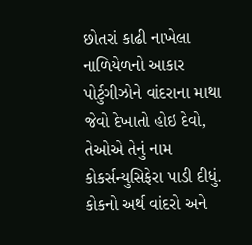છોતરાં કાઢી નાખેલા નાળિયેળનો આકાર પોર્ટુગીઝોને વાંદરાના માથા જેવો દેખાતો હોઇ દેવો, તેઓએ તેનું નામ કોકર્સન્યુસિફેરા પાડી દીધું. કોકનો અર્થ વાંદરો અને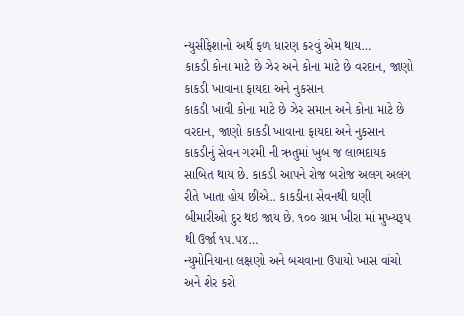ન્યુસીફેશાનો અર્થ ફળ ધારણ કરવું એમ થાય…
કાકડી કોના માટે છે ઝેર અને કોના માટે છે વરદાન, જાણો કાકડી ખાવાના ફાયદા અને નુકસાન
કાકડી ખાવી કોના માટે છે ઝેર સમાન અને કોના માટે છે વરદાન, જાણો કાકડી ખાવાના ફાયદા અને નુકસાન કાકડીનું સેવન ગરમી ની ઋતુમાં ખુબ જ લાભદાયક સાબિત થાય છે. કાકડી આપને રોજ બરોજ અલગ અલગ રીતે ખાતા હોય છીએ.. કાકડીના સેવનથી ઘણી બીમારીઓ દુર થઇ જાય છે. ૧૦૦ ગ્રામ ખીરા માં મુખ્યરૂપ થી ઉર્જા ૧૫.૫૪…
ન્યુમોનિયાના લક્ષણો અને બચવાના ઉપાયો ખાસ વાંચો અને શેર કરો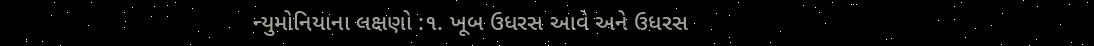ન્યુમોનિયાના લક્ષણો :૧. ખૂબ ઉધરસ આવે અને ઉધરસ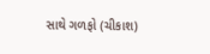સાથે ગળફો (ચીકાશ)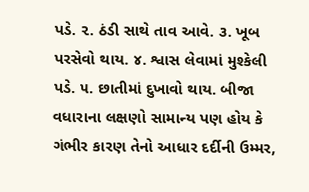પડે. ૨. ઠંડી સાથે તાવ આવે. ૩. ખૂબ પરસેવો થાય. ૪. શ્વાસ લેવામાં મુશ્કેલી પડે. ૫. છાતીમાં દુખાવો થાય. બીજા વધારાના લક્ષણો સામાન્ય પણ હોય કે ગંભીર કારણ તેનો આધાર દર્દીની ઉમ્મર,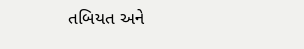તબિયત અને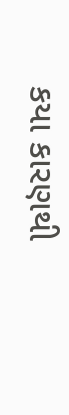કયા કારણથી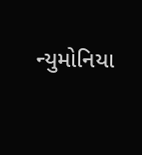ન્યુમોનિયા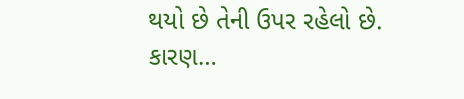થયો છે તેની ઉપર રહેલો છે. કારણ…